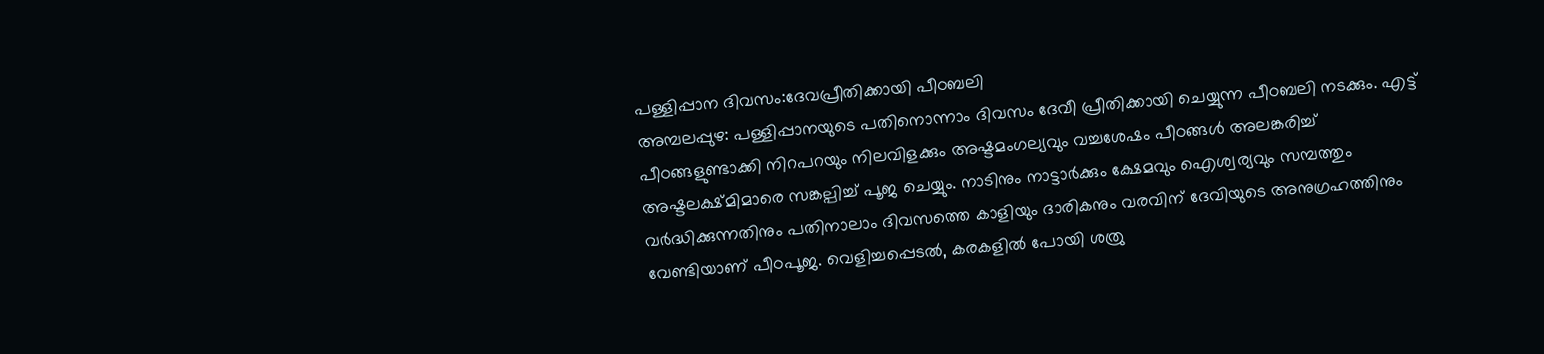പള്ളിപ്പാന ദിവസം:ദേവപ്രീതിക്കായി പീഠബലി
അമ്പലപ്പുഴ: പള്ളിപ്പാനയുടെ പതിനൊന്നാം ദിവസം ദേവീ പ്രീതിക്കായി ചെയ്യുന്ന പീഠബലി നടക്കും. എട്ട് പീഠങ്ങളുണ്ടാക്കി നിറപറയും നിലവിളക്കും അഷ്ടമംഗല്യവും വച്ചശേഷം പീഠങ്ങൾ അലങ്കരിച്ച് അഷ്ടലക്ഷ്മിമാരെ സങ്കല്പിച്ച് പൂജ ചെയ്യും. നാടിനും നാട്ടാർക്കും ക്ഷേമവും ഐശ്വര്യവും സമ്പത്തും വർദ്ധിക്കുന്നതിനും പതിനാലാം ദിവസത്തെ കാളിയും ദാരികനും വരവിന് ദേവിയുടെ അനുഗ്രഹത്തിനും വേണ്ടിയാണ് പീഠപൂജ. വെളിച്ചപ്പെടൽ, കരകളിൽ പോയി ശത്രു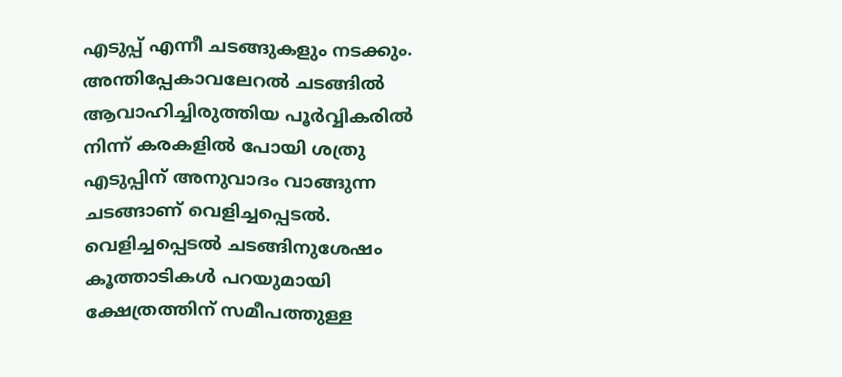എടുപ്പ് എന്നീ ചടങ്ങുകളും നടക്കും. അന്തിപ്പേകാവലേറൽ ചടങ്ങിൽ ആവാഹിച്ചിരുത്തിയ പൂർവ്വികരിൽ നിന്ന് കരകളിൽ പോയി ശത്രു എടുപ്പിന് അനുവാദം വാങ്ങുന്ന ചടങ്ങാണ് വെളിച്ചപ്പെടൽ. വെളിച്ചപ്പെടൽ ചടങ്ങിനുശേഷം കൂത്താടികൾ പറയുമായി ക്ഷേത്രത്തിന് സമീപത്തുള്ള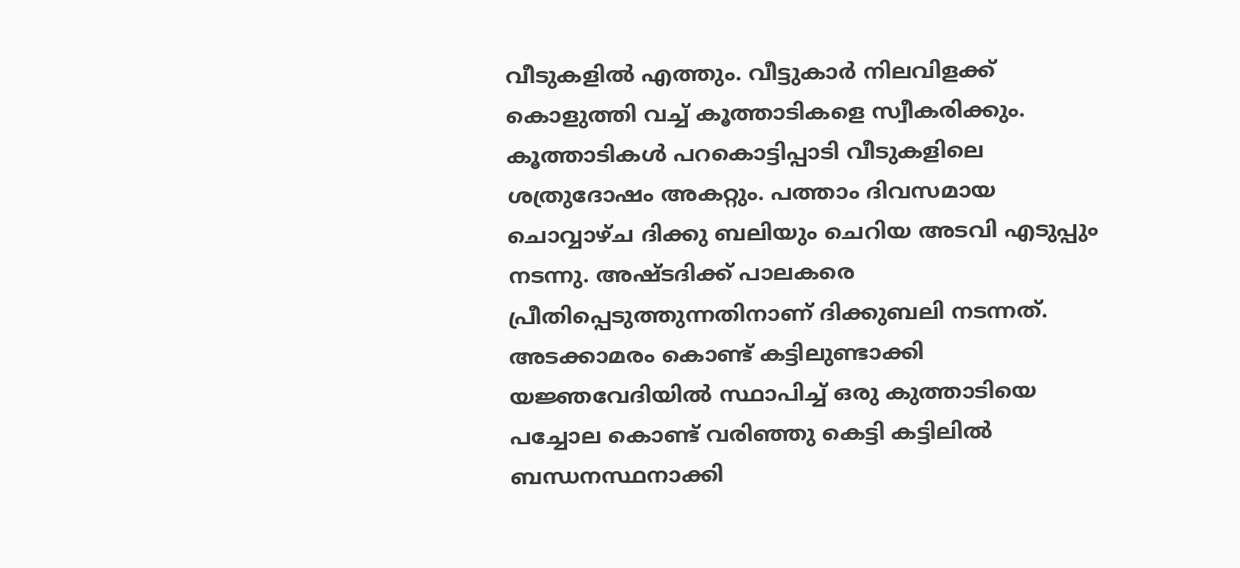വീടുകളിൽ എത്തും. വീട്ടുകാർ നിലവിളക്ക് കൊളുത്തി വച്ച് കൂത്താടികളെ സ്വീകരിക്കും. കൂത്താടികൾ പറകൊട്ടിപ്പാടി വീടുകളിലെ ശത്രുദോഷം അകറ്റും. പത്താം ദിവസമായ ചൊവ്വാഴ്ച ദിക്കു ബലിയും ചെറിയ അടവി എടുപ്പും നടന്നു. അഷ്ടദിക്ക് പാലകരെ പ്രീതിപ്പെടുത്തുന്നതിനാണ് ദിക്കുബലി നടന്നത്. അടക്കാമരം കൊണ്ട് കട്ടിലുണ്ടാക്കി യജ്ഞവേദിയിൽ സ്ഥാപിച്ച് ഒരു കുത്താടിയെ പച്ചോല കൊണ്ട് വരിഞ്ഞു കെട്ടി കട്ടിലിൽ ബന്ധനസ്ഥനാക്കി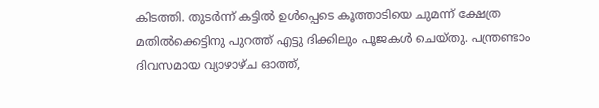കിടത്തി. തുടർന്ന് കട്ടിൽ ഉൾപ്പെടെ കൂത്താടിയെ ചുമന്ന് ക്ഷേത്ര മതിൽക്കെട്ടിനു പുറത്ത് എട്ടു ദിക്കിലും പൂജകൾ ചെയ്തു. പന്ത്രണ്ടാം ദിവസമായ വ്യാഴാഴ്ച ഓത്ത്,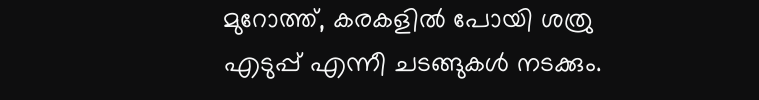മുറോത്ത്, കരകളിൽ പോയി ശത്രു എടുപ്പ് എന്നീ ചടങ്ങുകൾ നടക്കും.